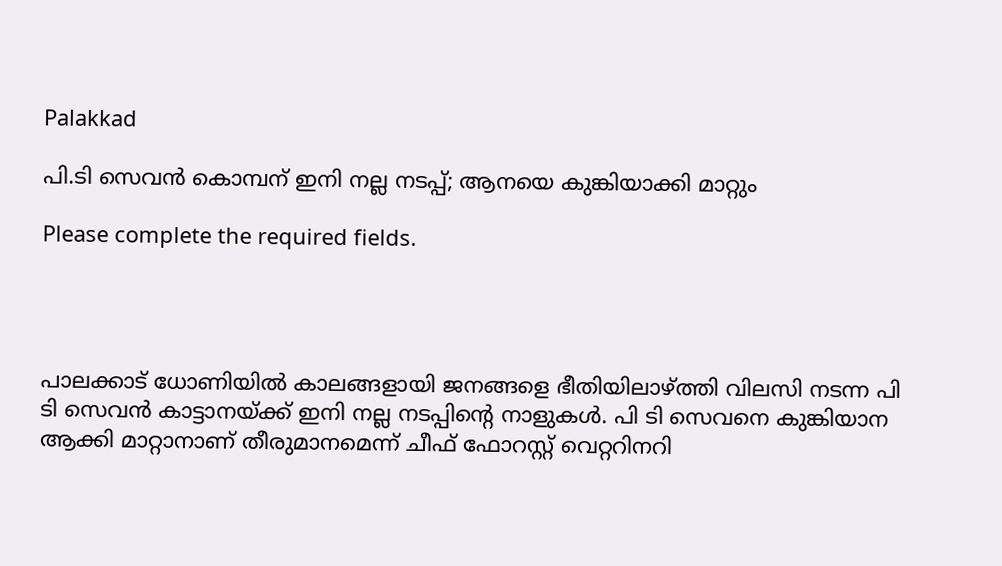Palakkad

പി.ടി സെവന്‍ കൊമ്പന് ഇനി നല്ല നടപ്പ്; ആനയെ കുങ്കിയാക്കി മാറ്റും

Please complete the required fields.




പാലക്കാട് ധോണിയില്‍ കാലങ്ങളായി ജനങ്ങളെ ഭീതിയിലാഴ്ത്തി വിലസി നടന്ന പി ടി സെവന്‍ കാട്ടാനയ്ക്ക് ഇനി നല്ല നടപ്പിന്റെ നാളുകള്‍. പി ടി സെവനെ കുങ്കിയാന ആക്കി മാറ്റാനാണ് തീരുമാനമെന്ന് ചീഫ് ഫോറസ്റ്റ് വെറ്ററിനറി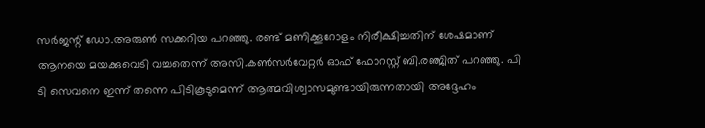സര്‍ജന്റ് ഡോ.അരുണ്‍ സക്കറിയ പറഞ്ഞു. രണ്ട് മണിക്കൂറോളം നിരീക്ഷിച്ചതിന് ശേഷമാണ് ആനയെ മയക്കുവെടി വച്ചതെന്ന് അസി.കണ്‍സര്‍വേറ്റര്‍ ഓഫ് ഫോറസ്റ്റ് ബി.രഞ്ജിത് പറഞ്ഞു. പി ടി സെവനെ ഇന്ന് തന്നെ പിടികൂടുമെന്ന് ആത്മവിശ്വാസമുണ്ടായിരുന്നതായി അദ്ദേഹം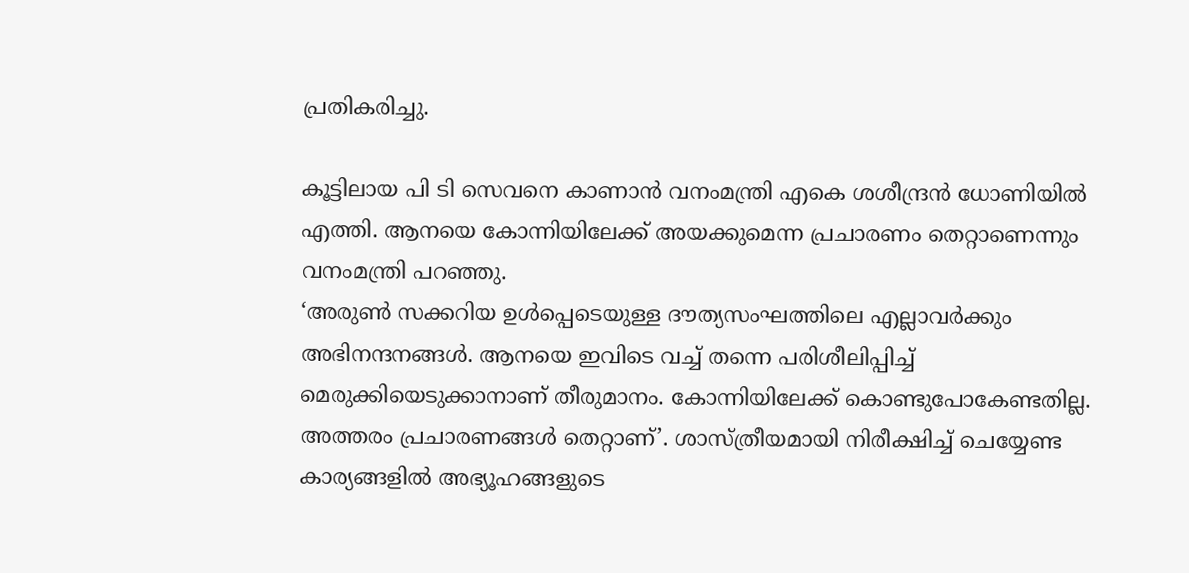പ്രതികരിച്ചു.

കൂട്ടിലായ പി ടി സെവനെ കാണാന്‍ വനംമന്ത്രി എകെ ശശീന്ദ്രന്‍ ധോണിയില്‍ എത്തി. ആനയെ കോന്നിയിലേക്ക് അയക്കുമെന്ന പ്രചാരണം തെറ്റാണെന്നും വനംമന്ത്രി പറഞ്ഞു.
‘അരുണ്‍ സക്കറിയ ഉള്‍പ്പെടെയുള്ള ദൗത്യസംഘത്തിലെ എല്ലാവര്‍ക്കും അഭിനന്ദനങ്ങള്‍. ആനയെ ഇവിടെ വച്ച് തന്നെ പരിശീലിപ്പിച്ച് മെരുക്കിയെടുക്കാനാണ് തീരുമാനം. കോന്നിയിലേക്ക് കൊണ്ടുപോകേണ്ടതില്ല. അത്തരം പ്രചാരണങ്ങള്‍ തെറ്റാണ്’. ശാസ്ത്രീയമായി നിരീക്ഷിച്ച് ചെയ്യേണ്ട കാര്യങ്ങളില്‍ അഭ്യൂഹങ്ങളുടെ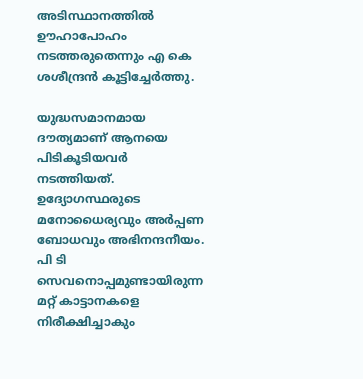അടിസ്ഥാനത്തില്‍ ഊഹാപോഹം നടത്തരുതെന്നും എ കെ ശശീന്ദ്രന്‍ കൂട്ടിച്ചേര്‍ത്തു.

യുദ്ധസമാനമായ ദൗത്യമാണ് ആനയെ പിടികൂടിയവര്‍ നടത്തിയത്. ഉദ്യോഗസ്ഥരുടെ മനോധൈര്യവും അര്‍പ്പണ ബോധവും അഭിനന്ദനീയം. പി ടി സെവനൊപ്പമുണ്ടായിരുന്ന മറ്റ് കാട്ടാനകളെ നിരീക്ഷിച്ചാകും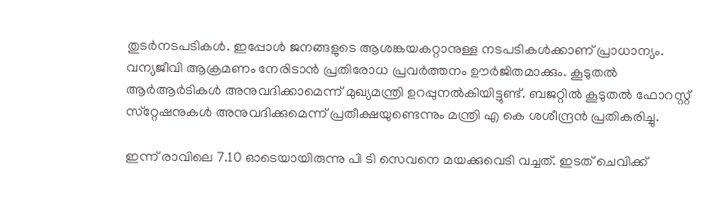തുടര്‍നടപടികള്‍. ഇപ്പോള്‍ ജനങ്ങളുടെ ആശങ്കയകറ്റാനുള്ള നടപടികള്‍ക്കാണ് പ്രാധാന്യം. വന്യജീവി ആക്രമണം നേരിടാന്‍ പ്രതിരോധ പ്രവര്‍ത്തനം ഊര്‍ജിതമാക്കും. കൂടുതല്‍ ആര്‍ആര്‍ടികള്‍ അനുവദിക്കാമെന്ന് മുഖ്യമന്ത്രി ഉറപ്പുനല്‍കിയിട്ടുണ്ട്. ബജറ്റില്‍ കൂടുതല്‍ ഫോറസ്റ്റ് സ്‌റ്റേഷനുകള്‍ അനുവദിക്കുമെന്ന് പ്രതീക്ഷയുണ്ടെന്നും മന്ത്രി എ കെ ശശീന്ദ്രന്‍ പ്രതികരിച്ചു.

ഇന്ന് രാവിലെ 7.10 ഓടെയായിരുന്നു പി ടി സെവനെ മയക്കുവെടി വച്ചത്. ഇടത് ചെവിക്ക്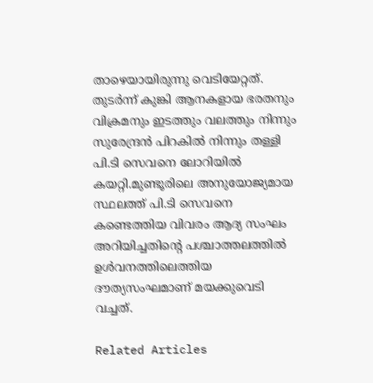താഴെയായിരുന്നു വെടിയേറ്റത്. തുടര്‍ന്ന് കുങ്കി ആനകളായ ഭരതനും വിക്രമനും ഇടത്തും വലത്തും നിന്നും സുരേന്ദ്രന്‍ പിറകില്‍ നിന്നും തള്ളി പി.ടി സെവനെ ലോറിയില്‍ കയറ്റി.മുണ്ടൂരിലെ അനുയോജ്യമായ സ്ഥലത്ത് പി.ടി സെവനെ കണ്ടെത്തിയ വിവരം ആദ്യ സംഘം അറിയിച്ചതിന്റെ പശ്ചാത്തലത്തില്‍ ഉള്‍വനത്തിലെത്തിയ ദൗത്യസംഘമാണ് മയക്കുവെടി വച്ചത്.

Related Articles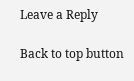Leave a Reply

Back to top button